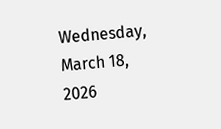Wednesday, March 18, 2026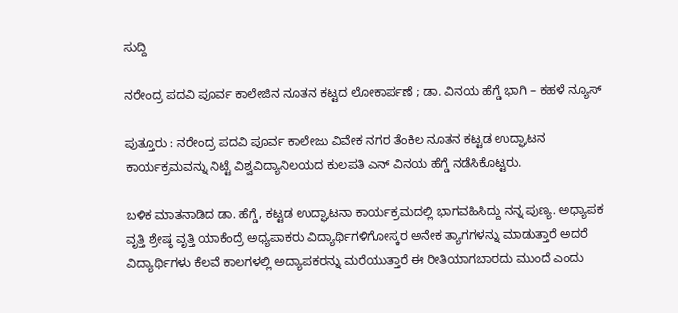ಸುದ್ದಿ

ನರೇಂದ್ರ ಪದವಿ ಪೂರ್ವ ಕಾಲೇಜಿನ ನೂತನ ಕಟ್ಟದ ಲೋಕಾರ್ಪಣೆ ; ಡಾ. ವಿನಯ ಹೆಗ್ಡೆ ಭಾಗಿ – ಕಹಳೆ ನ್ಯೂಸ್

ಪುತ್ತೂರು : ನರೇಂದ್ರ ಪದವಿ‌ ಪೂರ್ವ ಕಾಲೇಜು ವಿವೇಕ ನಗರ ತೆಂಕಿಲ ನೂತನ‌ ಕಟ್ಟಡ ಉದ್ಘಾಟನ ಕಾರ್ಯಕ್ರಮವನ್ನು ನಿಟ್ಟೆ ವಿಶ್ವವಿದ್ಯಾನಿಲಯದ ಕುಲಪತಿ ಎನ್ ವಿನಯ ಹೆಗ್ಡೆ ನಡೆಸಿಕೊಟ್ಟರು‌‌.

ಬಳಿಕ‌ ಮಾತನಾಡಿದ ಡಾ. ಹೆಗ್ಡೆ, ಕಟ್ಟಡ ಉದ್ಘಾಟನಾ ಕಾರ್ಯಕ್ರಮದಲ್ಲಿ ಭಾಗವಹಿಸಿದ್ದು ನನ್ನ ಪುಣ್ಯ. ಅಧ್ಯಾಪಕ ವೃತ್ತಿ ಶ್ರೇಷ್ಠ ವೃತ್ತಿ ಯಾಕೆಂದ್ರೆ ಅಧ್ಯಪಾಕರು ವಿದ್ಯಾರ್ಥಿಗಳಿಗೋಸ್ಕರ ಅನೇಕ ತ್ಯಾಗಗಳನ್ನು‌ ಮಾಡುತ್ತಾರೆ ಅದರೆ ವಿದ್ಯಾರ್ಥಿಗಳು ಕೆಲವೆ ಕಾಲಗಳಲ್ಲಿ ಅದ್ಯಾಪಕರನ್ನು‌ ಮರೆಯುತ್ತಾರೆ ಈ ರೀತಿಯಾಗಬಾರದು ಮುಂದೆ ಎಂದು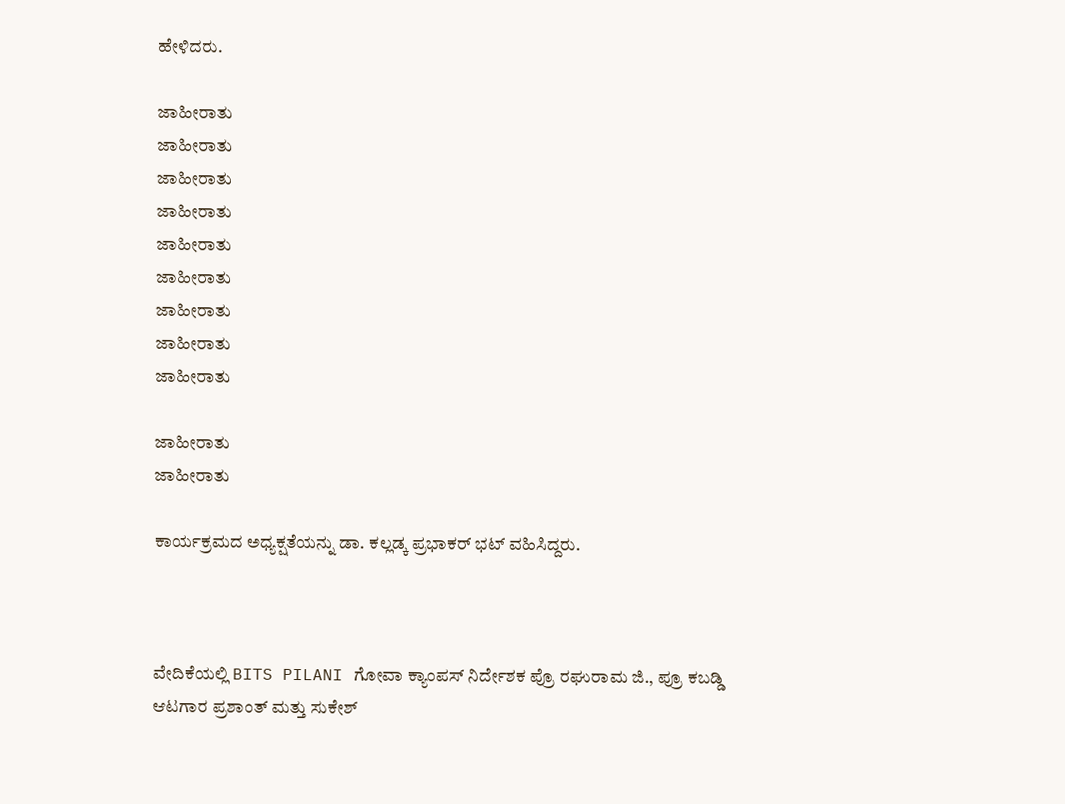ಹೇಳಿದರು.

ಜಾಹೀರಾತು
ಜಾಹೀರಾತು
ಜಾಹೀರಾತು
ಜಾಹೀರಾತು
ಜಾಹೀರಾತು
ಜಾಹೀರಾತು
ಜಾಹೀರಾತು
ಜಾಹೀರಾತು
ಜಾಹೀರಾತು

ಜಾಹೀರಾತು
ಜಾಹೀರಾತು

ಕಾರ್ಯಕ್ರಮದ ಅಧ್ಯಕ್ಷತೆಯನ್ನು ಡಾ. ಕಲ್ಲಡ್ಕ ಪ್ರಭಾಕರ್ ಭಟ್ ವಹಿಸಿದ್ದರು.



ವೇದಿಕೆಯಲ್ಲಿ BITS PILANI ಗೋವಾ ಕ್ಯಾಂಪಸ್ ನಿರ್ದೇಶಕ ಪ್ರೊ ರಘುರಾಮ ಜಿ., ಪ್ರೂ ಕಬಡ್ಡಿ ಆಟಗಾರ ಪ್ರಶಾಂತ್ ಮತ್ತು ಸುಕೇಶ್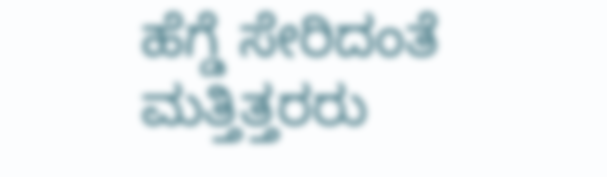ಹೆಗ್ಡೆ ಸೇರಿದಂತೆ ಮತ್ತಿತ್ತರರು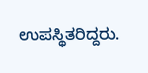ಉಪಸ್ಥಿತರಿದ್ದರು.